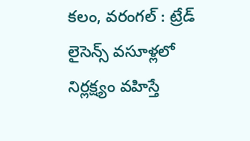కలం, వరంగల్ : ట్రేడ్ లైసెన్స్ వసూళ్లలో నిర్లక్ష్యం వహిస్తే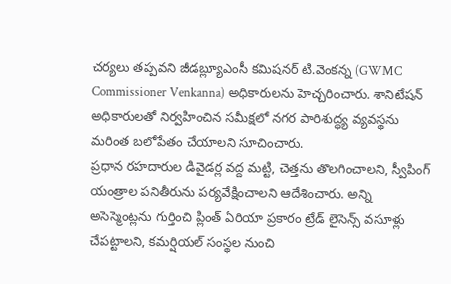చర్యలు తప్పవని జీడబ్ల్యూఎంసీ కమిషనర్ టి.వెంకన్న (GWMC Commissioner Venkanna) అధికారులను హెచ్చరించారు. శానిటేషన్ అధికారులతో నిర్వహించిన సమీక్షలో నగర పారిశుద్ధ్య వ్యవస్థను మరింత బలోపేతం చేయాలని సూచించారు.
ప్రధాన రహదారుల డివైడర్ల వద్ద మట్టి, చెత్తను తొలగించాలని, స్వీపింగ్ యంత్రాల పనితీరును పర్యవేక్షించాలని ఆదేశించారు. అన్ని అసెస్మెంట్లను గుర్తించి ప్లింత్ ఏరియా ప్రకారం ట్రేడ్ లైసెన్స్ వసూళ్లు చేపట్టాలని, కమర్షియల్ సంస్థల నుంచి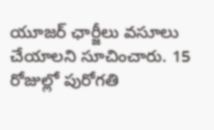యూజర్ ఛార్జీలు వసూలు చేయాలని సూచించారు. 15 రోజుల్లో పురోగతి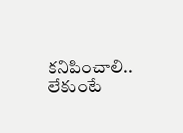కనిపించాలి.. లేకుంటే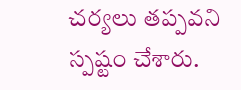చర్యలు తప్పవని స్పష్టం చేశారు.